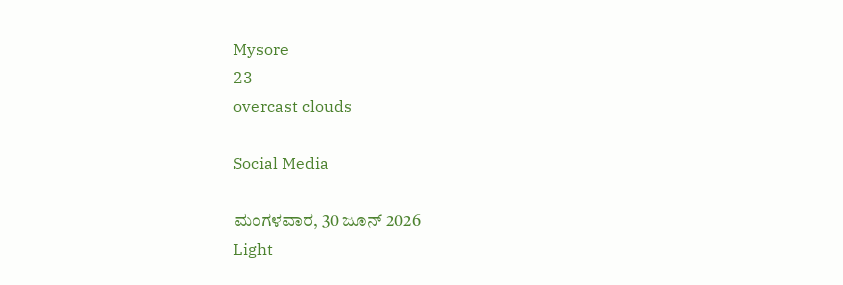Mysore
23
overcast clouds

Social Media

ಮಂಗಳವಾರ, 30 ಜೂನ್ 2026
Light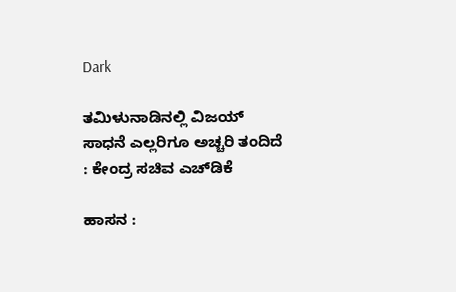Dark

ತಮಿಳುನಾಡಿನಲ್ಲಿ ವಿಜಯ್‌ ಸಾಧನೆ ಎಲ್ಲರಿಗೂ ಅಚ್ಚರಿ ತಂದಿದೆ : ಕೇಂದ್ರ ಸಚಿವ ಎಚ್‌ಡಿಕೆ

ಹಾಸನ :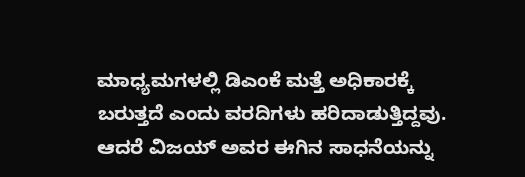ಮಾಧ್ಯಮಗಳಲ್ಲಿ ಡಿಎಂಕೆ ಮತ್ತೆ ಅಧಿಕಾರಕ್ಕೆ ಬರುತ್ತದೆ ಎಂದು ವರದಿಗಳು ಹರಿದಾಡುತ್ತಿದ್ದವು. ಆದರೆ ವಿಜಯ್‌ ಅವರ ಈಗಿನ ಸಾಧನೆಯನ್ನು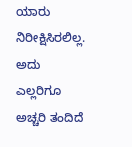ಯಾರು ನಿರೀಕ್ಷಿಸಿರಲಿಲ್ಲ. ಅದು ಎಲ್ಲರಿಗೂ ಅಚ್ಚರಿ ತಂದಿದೆ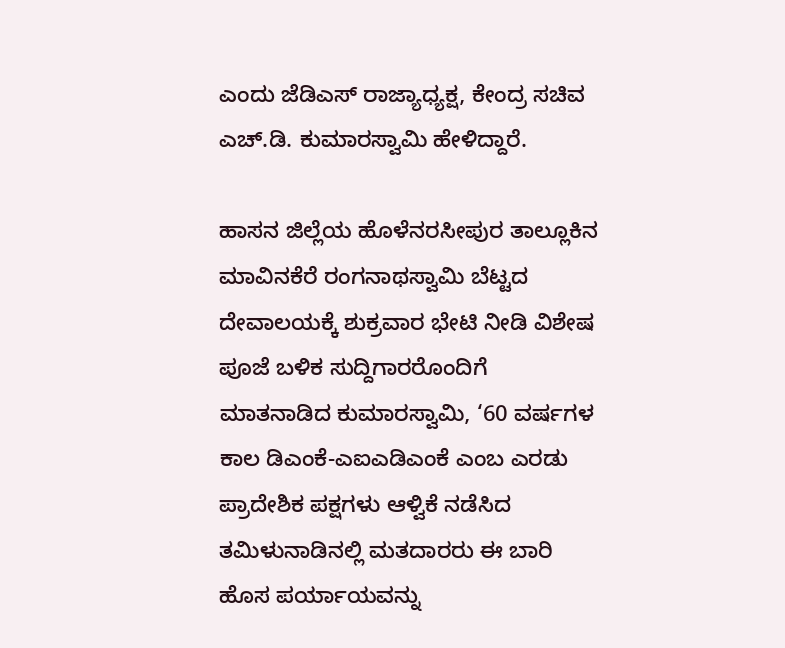ಎಂದು ಜೆಡಿಎಸ್ ರಾಜ್ಯಾಧ್ಯಕ್ಷ, ಕೇಂದ್ರ ಸಚಿವ ಎಚ್.ಡಿ. ಕುಮಾರಸ್ವಾಮಿ ಹೇಳಿದ್ದಾರೆ.

ಹಾಸನ ಜಿಲ್ಲೆಯ ಹೊಳೆನರಸೀಪುರ ತಾಲ್ಲೂಕಿನ ಮಾವಿನಕೆರೆ ರಂಗನಾಥಸ್ವಾಮಿ ಬೆಟ್ಟದ ದೇವಾಲಯಕ್ಕೆ ಶುಕ್ರವಾರ ಭೇಟಿ ನೀಡಿ ವಿಶೇಷ ಪೂಜೆ ಬಳಿಕ ಸುದ್ದಿಗಾರರೊಂದಿಗೆ ಮಾತನಾಡಿದ ಕುಮಾರಸ್ವಾಮಿ, ‘60 ವರ್ಷಗಳ ಕಾಲ ಡಿಎಂಕೆ-ಎಐಎಡಿಎಂಕೆ ಎಂಬ ಎರಡು ಪ್ರಾದೇಶಿಕ ಪಕ್ಷಗಳು ಆಳ್ವಿಕೆ ನಡೆಸಿದ ತಮಿಳುನಾಡಿನಲ್ಲಿ ಮತದಾರರು ಈ ಬಾರಿ ಹೊಸ ಪರ್ಯಾಯವನ್ನು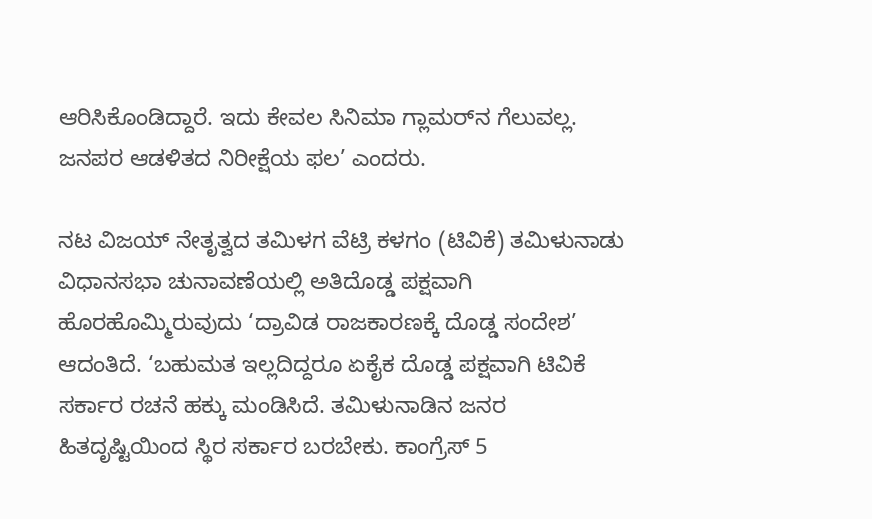ಆರಿಸಿಕೊಂಡಿದ್ದಾರೆ. ಇದು ಕೇವಲ ಸಿನಿಮಾ ಗ್ಲಾಮರ್‌ನ ಗೆಲುವಲ್ಲ. ಜನಪರ ಆಡಳಿತದ ನಿರೀಕ್ಷೆಯ ಫಲ’ ಎಂದರು.

ನಟ ವಿಜಯ್ ನೇತೃತ್ವದ ತಮಿಳಗ ವೆಟ್ರಿ ಕಳಗಂ (ಟಿವಿಕೆ) ತಮಿಳುನಾಡು ವಿಧಾನಸಭಾ ಚುನಾವಣೆಯಲ್ಲಿ ಅತಿದೊಡ್ಡ ಪಕ್ಷವಾಗಿ ಹೊರಹೊಮ್ಮಿರುವುದು ‘ದ್ರಾವಿಡ ರಾಜಕಾರಣಕ್ಕೆ ದೊಡ್ಡ ಸಂದೇಶ’ ಆದಂತಿದೆ. ‘ಬಹುಮತ ಇಲ್ಲದಿದ್ದರೂ ಏಕೈಕ ದೊಡ್ಡ ಪಕ್ಷವಾಗಿ ಟಿವಿಕೆ ಸರ್ಕಾರ ರಚನೆ ಹಕ್ಕು ಮಂಡಿಸಿದೆ. ತಮಿಳುನಾಡಿನ ಜನರ ಹಿತದೃಷ್ಟಿಯಿಂದ ಸ್ಥಿರ ಸರ್ಕಾರ ಬರಬೇಕು. ಕಾಂಗ್ರೆಸ್ 5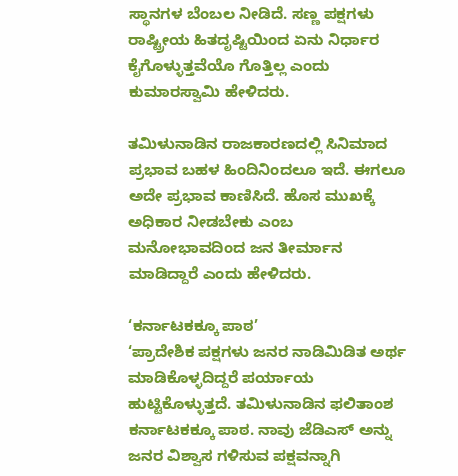ಸ್ಥಾನಗಳ ಬೆಂಬಲ ನೀಡಿದೆ. ಸಣ್ಣ ಪಕ್ಷಗಳು ರಾಷ್ಟ್ರೀಯ ಹಿತದೃಷ್ಟಿಯಿಂದ ಏನು ನಿರ್ಧಾರ ಕೈಗೊಳ್ಳುತ್ತವೆಯೊ ಗೊತ್ತಿಲ್ಲ ಎಂದು ಕುಮಾರಸ್ವಾಮಿ ಹೇಳಿದರು.

ತಮಿಳುನಾಡಿನ ರಾಜಕಾರಣದಲ್ಲಿ ಸಿನಿಮಾದ ಪ್ರಭಾವ ಬಹಳ ಹಿಂದಿನಿಂದಲೂ ಇದೆ. ಈಗಲೂ ಅದೇ ಪ್ರಭಾವ ಕಾಣಿಸಿದೆ. ಹೊಸ ಮುಖಕ್ಕೆ ಅಧಿಕಾರ ನೀಡಬೇಕು ಎಂಬ ಮನೋಭಾವದಿಂದ ಜನ ತೀರ್ಮಾನ ಮಾಡಿದ್ದಾರೆ ಎಂದು ಹೇಳಿದರು.

‘ಕರ್ನಾಟಕಕ್ಕೂ ಪಾಠ’
‘ಪ್ರಾದೇಶಿಕ ಪಕ್ಷಗಳು ಜನರ ನಾಡಿಮಿಡಿತ ಅರ್ಥ ಮಾಡಿಕೊಳ್ಳದಿದ್ದರೆ ಪರ್ಯಾಯ ಹುಟ್ಟಿಕೊಳ್ಳುತ್ತದೆ. ತಮಿಳುನಾಡಿನ ಫಲಿತಾಂಶ ಕರ್ನಾಟಕಕ್ಕೂ ಪಾಠ. ನಾವು ಜೆಡಿಎಸ್ ಅನ್ನು ಜನರ ವಿಶ್ವಾಸ ಗಳಿಸುವ ಪಕ್ಷವನ್ನಾಗಿ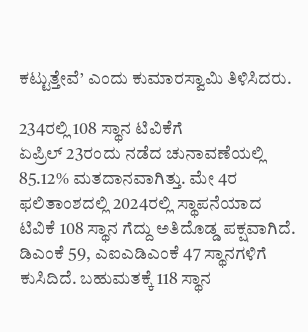ಕಟ್ಟುತ್ತೇವೆ’ ಎಂದು ಕುಮಾರಸ್ವಾಮಿ ತಿಳಿಸಿದರು.

234ರಲ್ಲಿ 108 ಸ್ಥಾನ ಟಿವಿಕೆಗೆ
ಏಪ್ರಿಲ್ 23ರಂದು ನಡೆದ ಚುನಾವಣೆಯಲ್ಲಿ 85.12% ಮತದಾನವಾಗಿತ್ತು. ಮೇ 4ರ ಫಲಿತಾಂಶದಲ್ಲಿ 2024ರಲ್ಲಿ ಸ್ಥಾಪನೆಯಾದ ಟಿವಿಕೆ 108 ಸ್ಥಾನ ಗೆದ್ದು ಅತಿದೊಡ್ಡ ಪಕ್ಷವಾಗಿದೆ. ಡಿಎಂಕೆ 59, ಎಐಎಡಿಎಂಕೆ 47 ಸ್ಥಾನಗಳಿಗೆ ಕುಸಿದಿದೆ. ಬಹುಮತಕ್ಕೆ 118 ಸ್ಥಾನ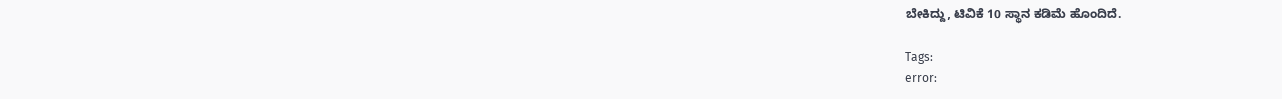ಬೇಕಿದ್ದು, ಟಿವಿಕೆ 10 ಸ್ಥಾನ ಕಡಿಮೆ ಹೊಂದಿದೆ.

Tags:
error: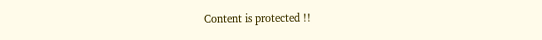Content is protected !!